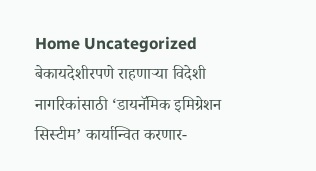Home Uncategorized बेकायदेशीरपणे राहणाऱ्या विदेशी नागरिकांसाठी ‘डायनॅमिक इमिग्रेशन सिस्टीम’ कार्यान्वित करणार-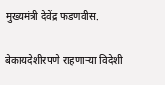मुख्यमंत्री देवेंद्र फडणवीस.

बेकायदेशीरपणे राहणाऱ्या विदेशी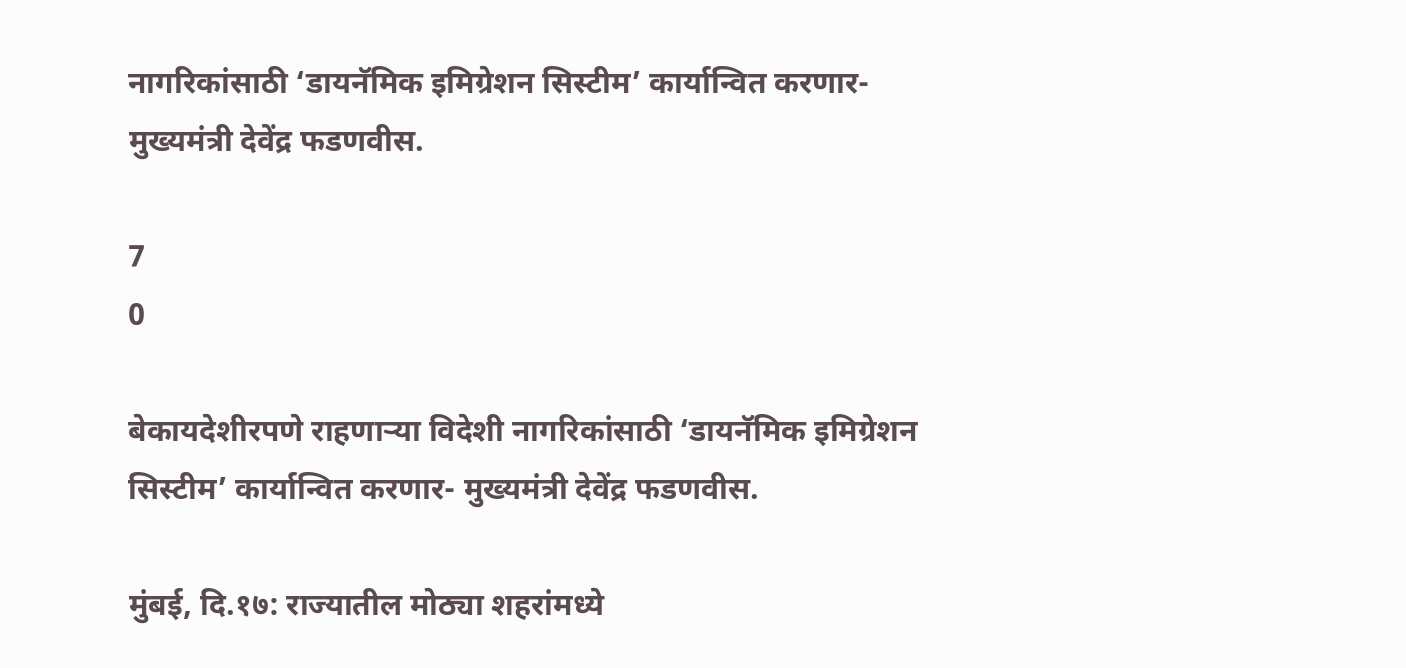नागरिकांसाठी ‘डायनॅमिक इमिग्रेशन सिस्टीम’ कार्यान्वित करणार- मुख्यमंत्री देवेंद्र फडणवीस.

7
0

बेकायदेशीरपणे राहणाऱ्या विदेशी नागरिकांसाठी ‘डायनॅमिक इमिग्रेशन सिस्टीम’ कार्यान्वित करणार- मुख्यमंत्री देवेंद्र फडणवीस.

मुंबई, दि.१७: राज्यातील मोठ्या शहरांमध्ये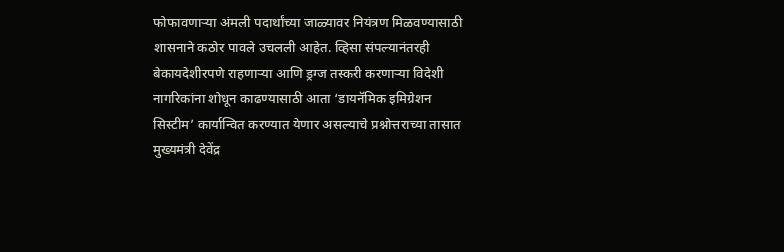फोफावणाऱ्या अंमली पदार्थांच्या जाळ्यावर नियंत्रण मिळवण्यासाठी शासनाने कठोर पावले उचलली आहेत. व्हिसा संपल्यानंतरही बेकायदेशीरपणे राहणाऱ्या आणि ड्रग्ज तस्करी करणाऱ्या विदेशी नागरिकांना शोधून काढण्यासाठी आता ‘डायनॅमिक इमिग्रेशन सिस्टीम’ कार्यान्वित करण्यात येणार असल्याचे प्रश्नोत्तराच्या तासात मुख्यमंत्री देवेंद्र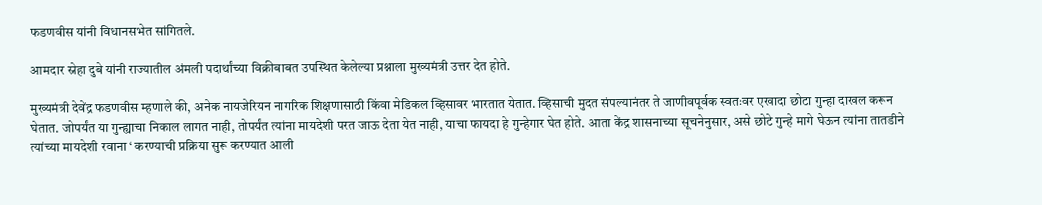फडणवीस यांनी विधानसभेत सांगितले.

आमदार स्नेहा दुबे यांनी राज्यातील अंमली पदार्थांच्या विक्रीबाबत उपस्थित केलेल्या प्रश्नाला मुख्यमंत्री उत्तर देत होते.

मुख्यमंत्री देवेंद्र फडणवीस म्हणाले की, अनेक नायजेरियन नागरिक शिक्षणासाठी किंवा मेडिकल व्हिसावर भारतात येतात. व्हिसाची मुदत संपल्यानंतर ते जाणीवपूर्वक स्वतःवर एखादा छोटा गुन्हा दाखल करून घेतात. जोपर्यंत या गुन्ह्याचा निकाल लागत नाही, तोपर्यंत त्यांना मायदेशी परत जाऊ देता येत नाही, याचा फायदा हे गुन्हेगार घेत होते. आता केंद्र शासनाच्या सूचनेनुसार, असे छोटे गुन्हे मागे घेऊन त्यांना तातडीने  त्यांच्या मायदेशी रवाना ‘ करण्याची प्रक्रिया सुरू करण्यात आली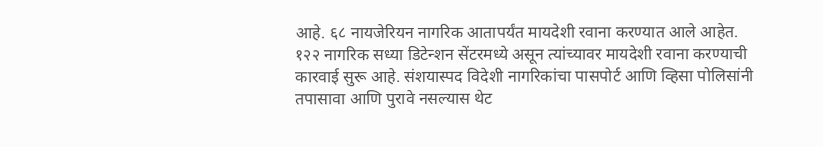आहे. ६८ नायजेरियन नागरिक आतापर्यंत मायदेशी रवाना करण्यात आले आहेत. १२२ नागरिक सध्या डिटेन्शन सेंटरमध्ये असून त्यांच्यावर मायदेशी रवाना करण्याची कारवाई सुरू आहे. संशयास्पद विदेशी नागरिकांचा पासपोर्ट आणि व्हिसा पोलिसांनी तपासावा आणि पुरावे नसल्यास थेट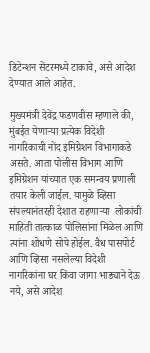डिटेन्शन सेंटरमध्ये टाकावे, असे आदेश देण्यात आले आहेत.

मुख्यमंत्री देवेंद्र फडणवीस म्हणाले की, मुंबईत येणाऱ्या प्रत्येक विदेशी नागरिकाची नोंद इमिग्रेशन विभागाकडे असते. आता पोलीस विभाग आणि इमिग्रेशन यांच्यात एक समन्वय प्रणाली तयार केली जाईल. यामुळे व्हिसा संपल्यानंतरही देशात राहणाऱ्या  लोकांची माहिती तात्काळ पोलिसांना मिळेल आणि त्यांना शोधणे सोपे होईल. वैध पासपोर्ट आणि व्हिसा नसलेल्या विदेशी नागरिकांना घर किंवा जागा भाड्याने देऊ नये, असे आदेश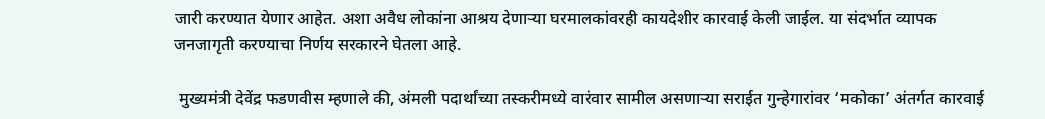जारी करण्यात येणार आहेत. अशा अवैध लोकांना आश्रय देणाऱ्या घरमालकांवरही कायदेशीर कारवाई केली जाईल. या संदर्भात व्यापक जनजागृती करण्याचा निर्णय सरकारने घेतला आहे.

 मुख्यमंत्री देवेंद्र फडणवीस म्हणाले की, अंमली पदार्थांच्या तस्करीमध्ये वारंवार सामील असणाऱ्या सराईत गुन्हेगारांवर ‘मकोका’ अंतर्गत कारवाई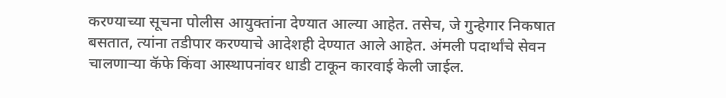करण्याच्या सूचना पोलीस आयुक्तांना देण्यात आल्या आहेत. तसेच, जे गुन्हेगार निकषात बसतात, त्यांना तडीपार करण्याचे आदेशही देण्यात आले आहेत. अंमली पदार्थांचे सेवन चालणाऱ्या कॅफे किंवा आस्थापनांवर धाडी टाकून कारवाई केली जाईल.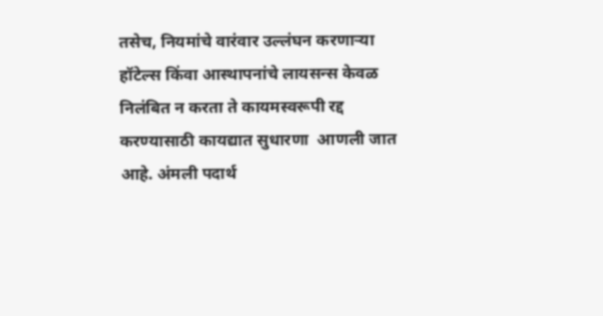तसेच, नियमांचे वारंवार उल्लंघन करणाऱ्या हॉटेल्स किंवा आस्थापनांचे लायसन्स केवळ निलंबित न करता ते कायमस्वरूपी रद्द करण्यासाठी कायद्यात सुधारणा  आणली जात आहे. अंमली पदार्थ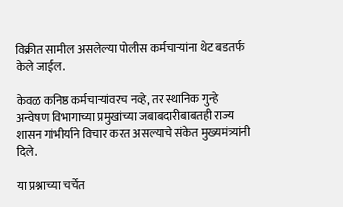विक्रीत सामील असलेल्या पोलीस कर्मचाऱ्यांना थेट बडतर्फ केले जाईल.

केवळ कनिष्ठ कर्मचाऱ्यांवरच नव्हे, तर स्थानिक गुन्हे अन्वेषण विभागाच्या प्रमुखांच्या जबाबदारीबाबतही राज्य शासन गांभीर्याने विचार करत असल्याचे संकेत मुख्यमंत्र्यांनी दिले.

या प्रश्नाच्या चर्चेत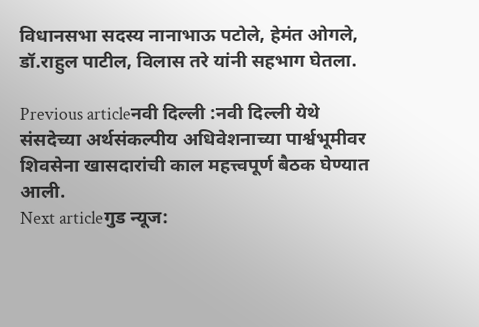विधानसभा सदस्य नानाभाऊ पटोले, हेमंत ओगले, डॉ.राहुल पाटील, विलास तरे यांनी सहभाग घेतला.

Previous articleनवी दिल्ली :नवी दिल्ली येथे संसदेच्या अर्थसंकल्पीय अधिवेशनाच्या पार्श्वभूमीवर शिवसेना खासदारांची काल महत्त्वपूर्ण बैठक घेण्यात आली.
Next articleगुड न्यूज: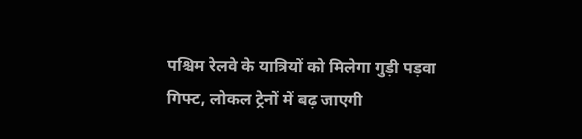पश्चिम रेलवे के यात्रियों को मिलेगा गुड़ी पड़वा गिफ्ट, लोकल ट्रेनों में बढ़ जाएगी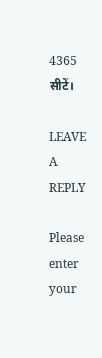4365 सीटें।

LEAVE A REPLY

Please enter your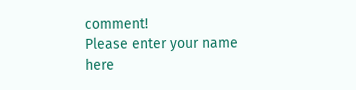comment!
Please enter your name here